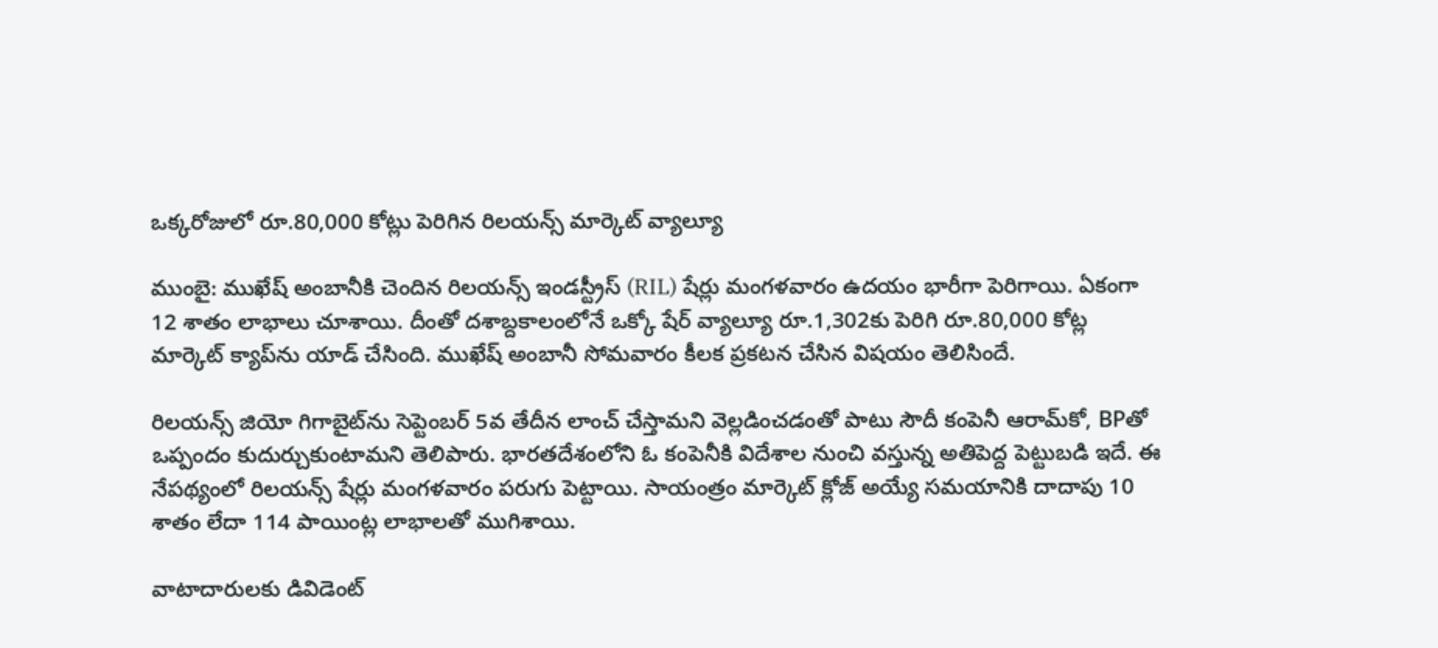ఒక్కరోజులో రూ.80,000 కోట్లు పెరిగిన రిలయన్స్ మార్కెట్ వ్యాల్యూ

ముంబై: ముఖేష్ అంబానీకి చెందిన రిలయన్స్ ఇండస్ట్రీస్ (RIL) షేర్లు మంగళవారం ఉదయం భారీగా పెరిగాయి. ఏకంగా 12 శాతం లాభాలు చూశాయి. దీంతో దశాబ్దకాలంలోనే ఒక్కో షేర్ వ్యాల్యూ రూ.1,302కు పెరిగి రూ.80,000 కోట్ల మార్కెట్ క్యాప్‌ను యాడ్ చేసింది. ముఖేష్ అంబానీ సోమవారం కీలక ప్రకటన చేసిన విషయం తెలిసిందే.

రిలయన్స్ జియో గిగాబైట్‌ను సెప్టెంబర్ 5వ తేదీన లాంచ్ చేస్తామని వెల్లడించడంతో పాటు సౌదీ కంపెనీ ఆరామ్‌కో, BPతో ఒప్పందం కుదుర్చుకుంటామని తెలిపారు. భారతదేశంలోని ఓ కంపెనీకి విదేశాల నుంచి వస్తున్న అతిపెద్ద పెట్టుబడి ఇదే. ఈ నేపథ్యంలో రిలయన్స్ షేర్లు మంగళవారం పరుగు పెట్టాయి. సాయంత్రం మార్కెట్ క్లోజ్ అయ్యే సమయానికి దాదాపు 10 శాతం లేదా 114 పాయింట్ల లాభాలతో ముగిశాయి.

వాటాదారులకు డివిడెంట్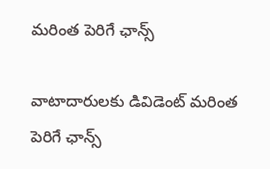మరింత పెరిగే ఛాన్స్

వాటాదారులకు డివిడెంట్ మరింత పెరిగే ఛాన్స్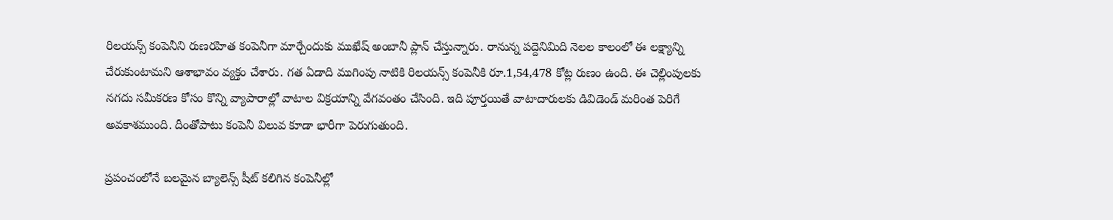రిలయన్స్ కంపెనీని రుణరహిత కంపెనీగా మార్చేందుకు ముఖేష్ అంబానీ ప్లాన్ చేస్తున్నారు. రానున్న పద్దెనిమిది నెలల కాలంలో ఈ లక్ష్యాన్ని చేరుకుంటామని ఆశాభావం వ్యక్తం చేశారు. గత ఏడాది ముగింపు నాటికి రిలయన్స్ కంపెనీకి రూ.1,54,478 కోట్ల రుణం ఉంది. ఈ చెల్లింపులకు నగదు సమీకరణ కోసం కొన్ని వ్యాపారాల్లో వాటాల విక్రయాన్ని వేగవంతం చేసింది. ఇది పూర్తయితే వాటాదారులకు డివిడెండ్ మరింత పెరిగే అవకాశముంది. దీంతోపాటు కంపెనీ విలువ కూడా భారీగా పెరుగుతుంది.

ప్రపంచంలోనే బలమైన బ్యాలెన్స్ షీట్ కలిగిన కంపెనీల్లో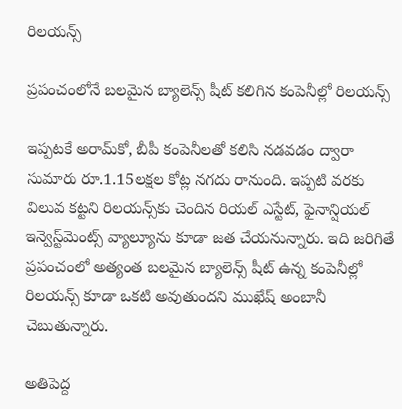రిలయన్స్

ప్రపంచంలోనే బలమైన బ్యాలెన్స్ షీట్ కలిగిన కంపెనీల్లో రిలయన్స్

ఇప్పటకే అరామ్‌కో, బీపీ కంపెనీలతో కలిసి నడవడం ద్వారా సుమారు రూ.1.15లక్షల కోట్ల నగదు రానుంది. ఇప్పటి వరకు విలువ కట్టని రిలయన్స్‌కు చెందిన రియల్ ఎస్టేట్, ఫైనాన్షియల్ ఇన్వెస్ట్‌మెంట్స్ వ్యాల్యూను కూడా జత చేయనున్నారు. ఇది జరిగితే ప్రపంచంలో అత్యంత బలమైన బ్యాలెన్స్ షీట్ ఉన్న కంపెనీల్లో రిలయన్స్‌ కూడా ఒకటి అవుతుందని ముఖేష్ అంబానీ చెబుతున్నారు.

అతిపెద్ద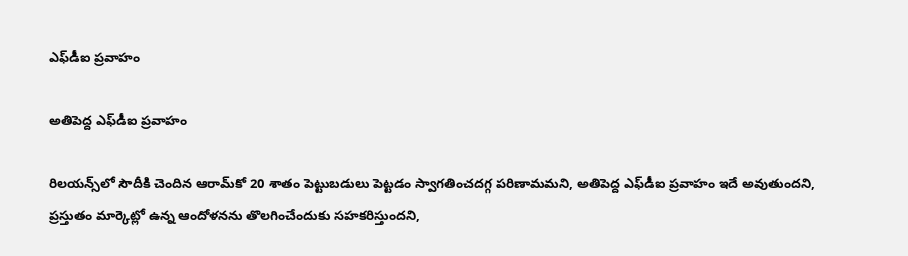ఎఫ్‌డీఐ ప్రవాహం

అతిపెద్ద ఎఫ్‌డీఐ ప్రవాహం

రిలయన్స్‌లో సౌదీకి చెందిన ఆరామ్‌కో 20 శాతం పెట్టుబడులు పెట్టడం స్వాగతించదగ్గ పరిణామమని, అతిపెద్ద ఎఫ్‌డీఐ ప్రవాహం ఇదే అవుతుందని, ప్రస్తుతం మార్కెట్లో ఉన్న ఆందోళనను తొలగించేందుకు సహకరిస్తుందని,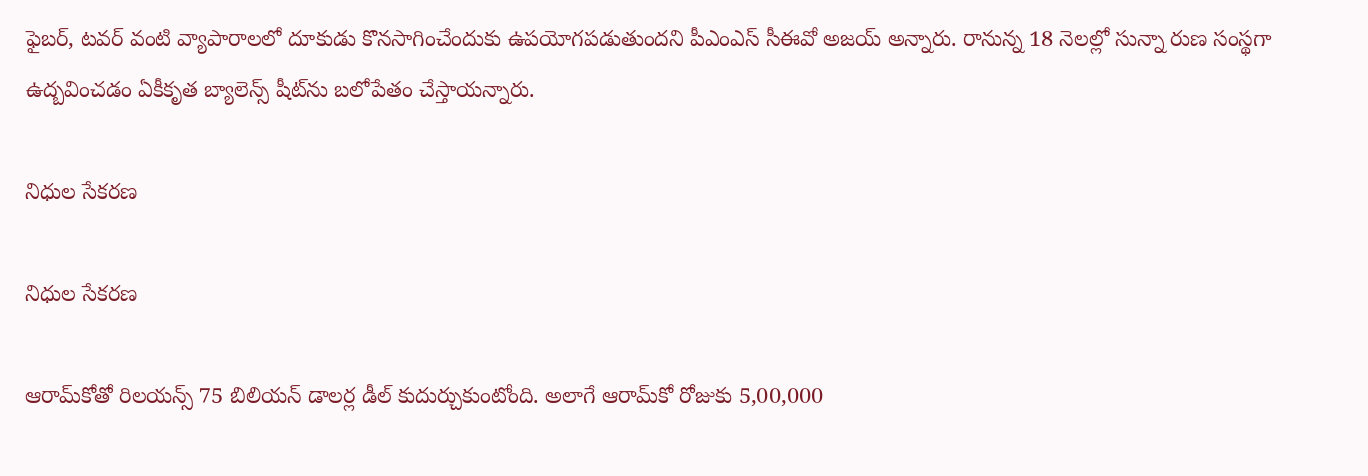ఫైబర్, టవర్ వంటి వ్యాపారాలలో దూకుడు కొనసాగించేందుకు ఉపయోగపడుతుందని పీఎంఎస్ సీఈవో అజయ్ అన్నారు. రానున్న 18 నెలల్లో సున్నా రుణ సంస్థగా ఉద్బవించడం ఏకీకృత బ్యాలెన్స్ షీట్‌ను బలోపేతం చేస్తాయన్నారు.

నిధుల సేకరణ

నిధుల సేకరణ

ఆరామ్‌కోతో రిలయన్స్ 75 బిలియన్ డాలర్ల డీల్ కుదుర్చుకుంటోంది. అలాగే ఆరామ్‌కో రోజుకు 5,00,000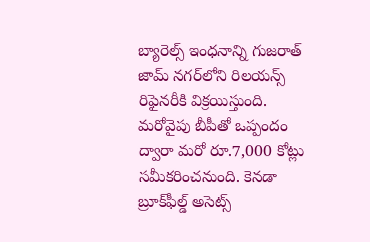బ్యారెల్స్ ఇంధనాన్ని గుజరాత్ జామ్ నగర్‌లోని రిలయన్స్ రిఫైనరీకి విక్రయిస్తుంది. మరోవైపు బీపీతో ఒప్పందం ద్వారా మరో రూ.7,000 కోట్లు సమీకరించనుంది. కెనడా బ్రూక్‌ఫీల్డ్ అసెట్స్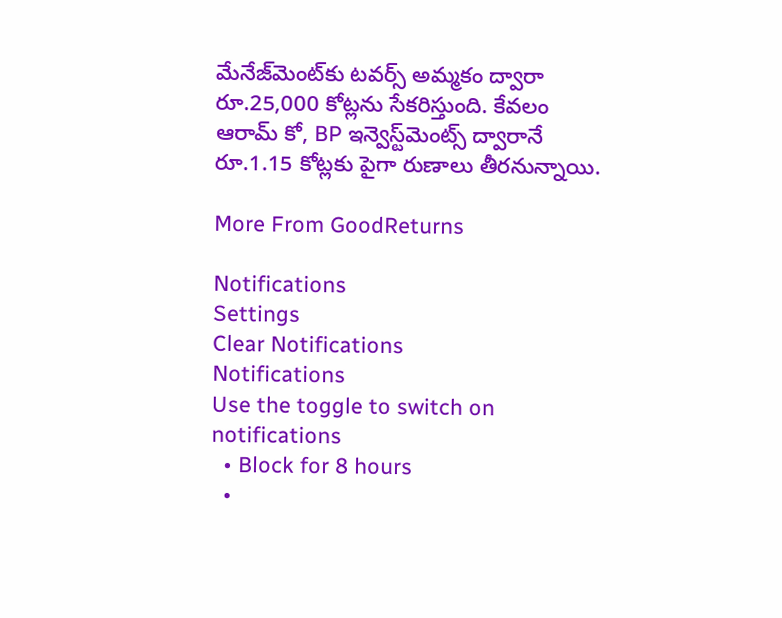మేనేజ్‌మెంట్‌కు టవర్స్ అమ్మకం ద్వారా రూ.25,000 కోట్లను సేకరిస్తుంది. కేవలం ఆరామ్ కో, BP ఇన్వెస్ట్‌మెంట్స్ ద్వారానే రూ.1.15 కోట్లకు పైగా రుణాలు తీరనున్నాయి.

More From GoodReturns

Notifications
Settings
Clear Notifications
Notifications
Use the toggle to switch on notifications
  • Block for 8 hours
  •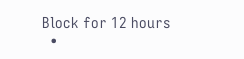Block for 12 hours
  •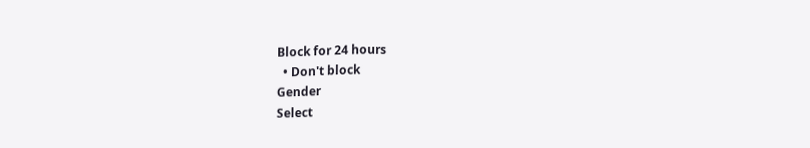Block for 24 hours
  • Don't block
Gender
Select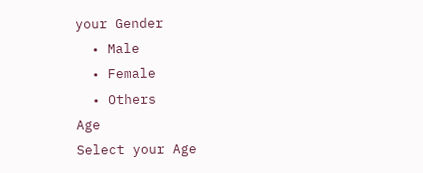your Gender
  • Male
  • Female
  • Others
Age
Select your Age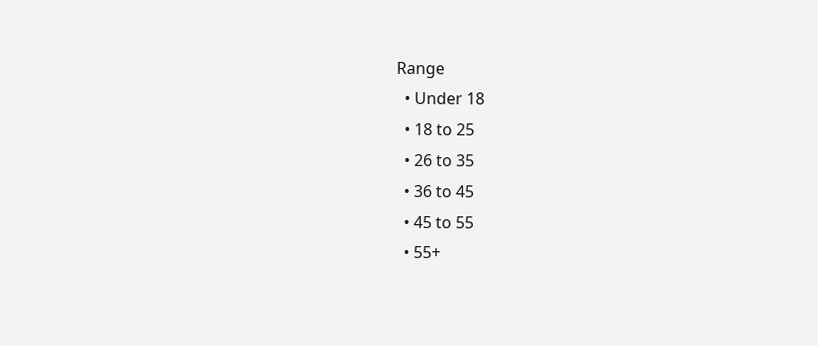Range
  • Under 18
  • 18 to 25
  • 26 to 35
  • 36 to 45
  • 45 to 55
  • 55+